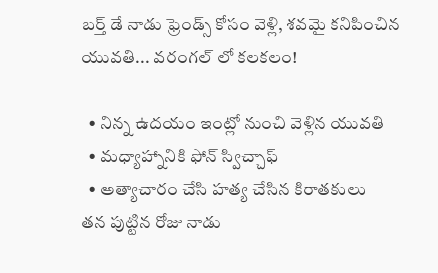బర్త్ డే నాడు ఫ్రెండ్స్ కోసం వెళ్లి, శవమై కనిపించిన యువతి... వరంగల్ లో కలకలం!

  • నిన్న ఉదయం ఇంట్లో నుంచి వెళ్లిన యువతి
  • మధ్యాహ్నానికి ఫోన్ స్విచ్చాఫ్
  • అత్యాచారం చేసి హత్య చేసిన కిరాతకులు
తన పుట్టిన రోజు నాడు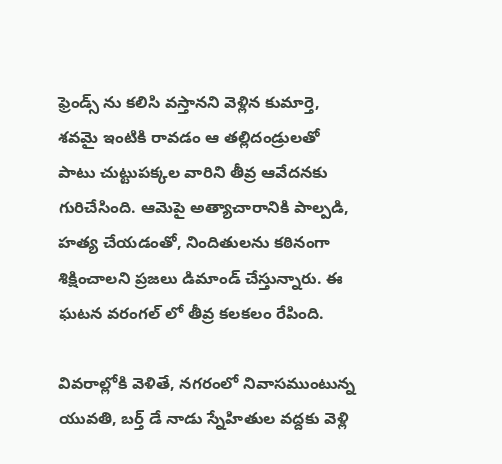ఫ్రెండ్స్ ను కలిసి వస్తానని వెళ్లిన కుమార్తె, శవమై ఇంటికి రావడం ఆ తల్లిదండ్రులతో పాటు చుట్టుపక్కల వారిని తీవ్ర ఆవేదనకు గురిచేసింది. ఆమెపై అత్యాచారానికి పాల్పడి, హత్య చేయడంతో, నిందితులను కఠినంగా శిక్షించాలని ప్రజలు డిమాండ్ చేస్తున్నారు. ఈ ఘటన వరంగల్ లో తీవ్ర కలకలం రేపింది.

వివరాల్లోకి వెళితే, నగరంలో నివాసముంటున్న యువతి, బర్త్ డే నాడు స్నేహితుల వద్దకు వెళ్లి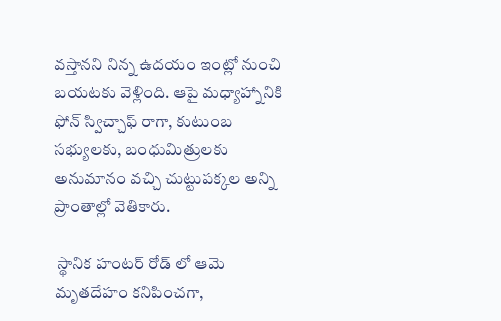వస్తానని నిన్న ఉదయం ఇంట్లో నుంచి బయటకు వెళ్లింది. ఆపై మధ్యాహ్నానికి ఫోన్ స్విచ్చాఫ్ రాగా, కుటుంబ సభ్యులకు, బంధుమిత్రులకు అనుమానం వచ్చి చుట్టుపక్కల అన్ని ప్రాంతాల్లో వెతికారు.

 స్థానిక హంటర్ రోడ్ లో ఆమె మృతదేహం కనిపించగా,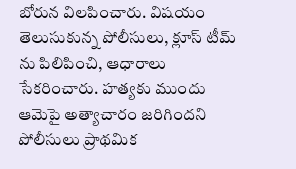బోరున విలపించారు. విషయం తెలుసుకున్న పోలీసులు, క్లూస్ టీమ్ ను పిలిపించి, ఆధారాలు సేకరించారు. హత్యకు ముందు ఆమెపై అత్యాచారం జరిగిందని పోలీసులు ప్రాథమిక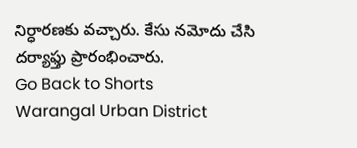నిర్ధారణకు వచ్చారు. కేసు నమోదు చేసి దర్యాఫ్తు ప్రారంభించారు.
Go Back to Shorts
Warangal Urban District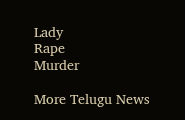Lady
Rape
Murder

More Telugu News